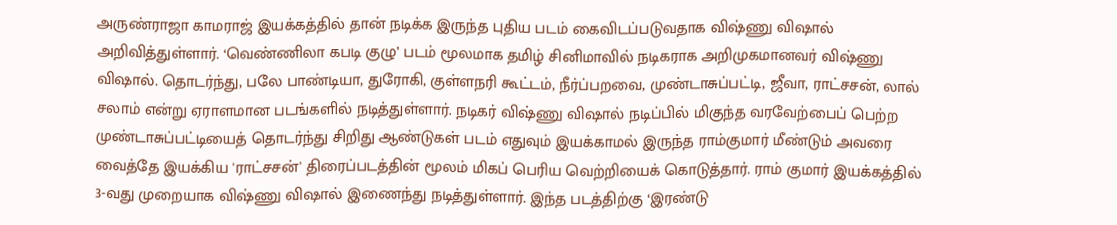அருண்ராஜா காமராஜ் இயக்கத்தில் தான் நடிக்க இருந்த புதிய படம் கைவிடப்படுவதாக விஷ்ணு விஷால் அறிவித்துள்ளார். ‘வெண்ணிலா கபடி குழு’ படம் மூலமாக தமிழ் சினிமாவில் நடிகராக அறிமுகமானவர் விஷ்ணு விஷால். தொடர்ந்து, பலே பாண்டியா, துரோகி, குள்ளநரி கூட்டம், நீர்ப்பறவை, முண்டாசுப்பட்டி, ஜீவா, ராட்சசன், லால் சலாம் என்று ஏராளமான படங்களில் நடித்துள்ளார். நடிகர் விஷ்ணு விஷால் நடிப்பில் மிகுந்த வரவேற்பைப் பெற்ற முண்டாசுப்பட்டியைத் தொடர்ந்து சிறிது ஆண்டுகள் படம் எதுவும் இயக்காமல் இருந்த ராம்குமார் மீண்டும் அவரை வைத்தே இயக்கிய 'ராட்சசன்' திரைப்படத்தின் மூலம் மிகப் பெரிய வெற்றியைக் கொடுத்தார். ராம் குமார் இயக்கத்தில் 3-வது முறையாக விஷ்ணு விஷால் இணைந்து நடித்துள்ளார். இந்த படத்திற்கு ‘இரண்டு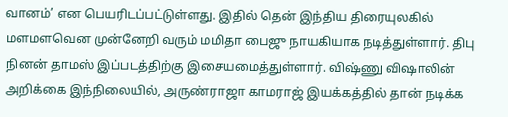வானம்’ என பெயரிடப்பட்டுள்ளது. இதில் தென் இந்திய திரையுலகில் மளமளவென முன்னேறி வரும் மமிதா பைஜு நாயகியாக நடித்துள்ளார். திபு நினன் தாமஸ் இப்படத்திற்கு இசையமைத்துள்ளார். விஷ்ணு விஷாலின் அறிக்கை இந்நிலையில், அருண்ராஜா காமராஜ் இயக்கத்தில் தான் நடிக்க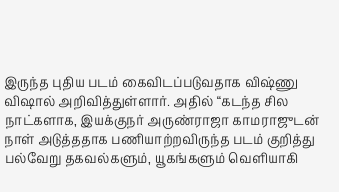இருந்த புதிய படம் கைவிடப்படுவதாக விஷ்ணு விஷால் அறிவித்துள்ளார். அதில் “கடந்த சில நாட்களாக, இயக்குநர் அருண்ராஜா காமராஜுடன் நாள் அடுத்ததாக பணியாற்றவிருந்த படம் குறித்து பல்வேறு தகவல்களும், யூகங்களும் வெளியாகி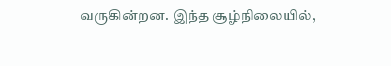வருகின்றன. இந்த சூழ்நிலையில்,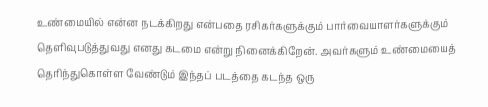உண்மையில் என்ன நடக்கிறது என்பதை ரசிகர்களுக்கும் பார்வையாளர்களுக்கும் தெளிவுபடுத்துவது எனது கடமை என்று நினைக்கிறேன். அவர்களும் உண்மையைத் தெரிந்துகொள்ள வேண்டும் இந்தப் படத்தை கடந்த ஒரு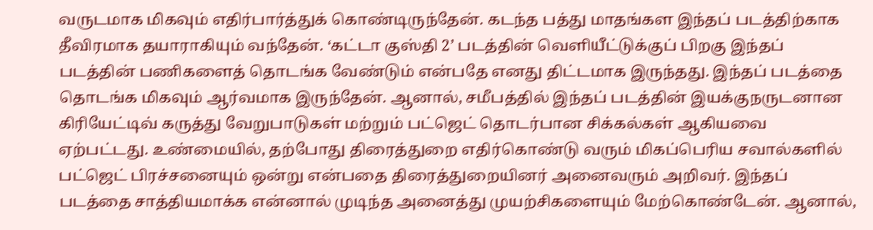வருடமாக மிகவும் எதிர்பார்த்துக் கொண்டிருந்தேன். கடந்த பத்து மாதங்கள இந்தப் படத்திற்காக தீவிரமாக தயாராகியும் வந்தேன். ‘கட்டா குஸ்தி 2’ படத்தின் வெளியீட்டுக்குப் பிறகு இந்தப் படத்தின் பணிகளைத் தொடங்க வேண்டும் என்பதே எனது திட்டமாக இருந்தது. இந்தப் படத்தை தொடங்க மிகவும் ஆர்வமாக இருந்தேன். ஆனால், சமீபத்தில் இந்தப் படத்தின் இயக்குநருடனான கிரியேட்டிவ் கருத்து வேறுபாடுகள் மற்றும் பட்ஜெட் தொடர்பான சிக்கல்கள் ஆகியவை ஏற்பட்டது. உண்மையில், தற்போது திரைத்துறை எதிர்கொண்டு வரும் மிகப்பெரிய சவால்களில் பட்ஜெட் பிரச்சனையும் ஒன்று என்பதை திரைத்துறையினர் அனைவரும் அறிவர். இந்தப் படத்தை சாத்தியமாக்க என்னால் முடிந்த அனைத்து முயற்சிகளையும் மேற்கொண்டேன். ஆனால்,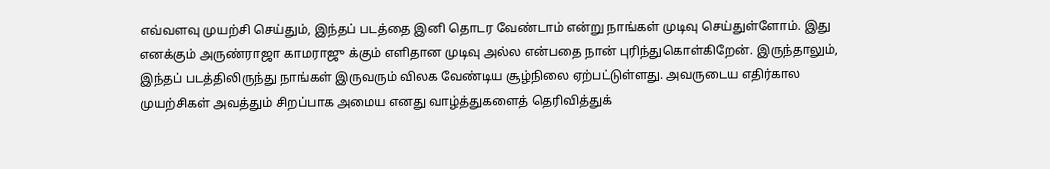எவ்வளவு முயற்சி செய்தும், இந்தப் படத்தை இனி தொடர வேண்டாம் என்று நாங்கள் முடிவு செய்துள்ளோம். இது எனக்கும் அருண்ராஜா காமராஜு க்கும் எளிதான முடிவு அல்ல என்பதை நான் புரிந்துகொள்கிறேன். இருந்தாலும், இந்தப் படத்திலிருந்து நாங்கள் இருவரும் விலக வேண்டிய சூழ்நிலை ஏற்பட்டுள்ளது. அவருடைய எதிர்கால முயற்சிகள் அவத்தும் சிறப்பாக அமைய எனது வாழ்த்துகளைத் தெரிவித்துக்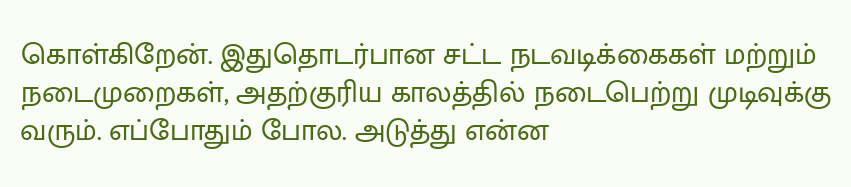கொள்கிறேன். இதுதொடர்பான சட்ட நடவடிக்கைகள் மற்றும் நடைமுறைகள், அதற்குரிய காலத்தில் நடைபெற்று முடிவுக்கு வரும். எப்போதும் போல. அடுத்து என்ன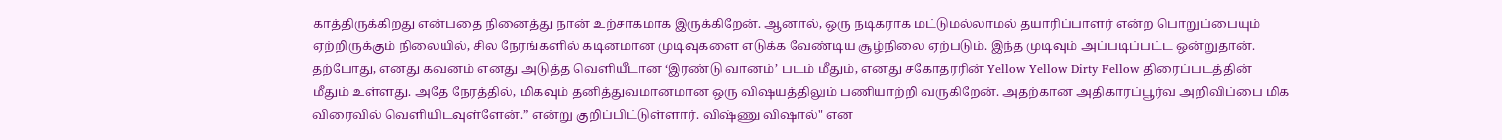காத்திருக்கிறது என்பதை நினைத்து நான் உற்சாகமாக இருக்கிறேன். ஆனால், ஒரு நடிகராக மட்டுமல்லாமல் தயாரிப்பாளர் என்ற பொறுப்பையும் ஏற்றிருக்கும் நிலையில், சில நேரங்களில் கடினமான முடிவுகளை எடுக்க வேண்டிய சூழ்நிலை ஏற்படும். இந்த முடிவும் அப்படிப்பட்ட ஒன்றுதான். தற்போது, எனது கவனம் எனது அடுத்த வெளியீடான ‘இரண்டு வானம்’ படம் மீதும், எனது சகோதரரின் Yellow Yellow Dirty Fellow திரைப்படத்தின் மீதும் உள்ளது. அதே நேரத்தில், மிகவும் தனித்துவமானமான ஒரு விஷயத்திலும் பணியாற்றி வருகிறேன். அதற்கான அதிகாரப்பூர்வ அறிவிப்பை மிக விரைவில் வெளியிடவுள்ளேன்.” என்று குறிப்பிட்டுள்ளார். விஷ்ணு விஷால்" என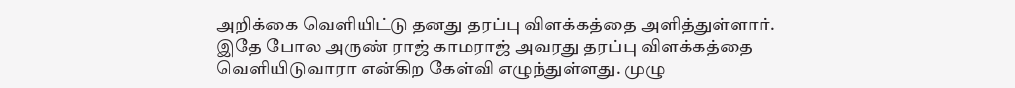அறிக்கை வெளியிட்டு தனது தரப்பு விளக்கத்தை அளித்துள்ளார். இதே போல அருண் ராஜ் காமராஜ் அவரது தரப்பு விளக்கத்தை வெளியிடுவாரா என்கிற கேள்வி எழுந்துள்ளது. முழு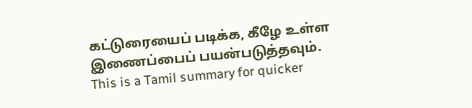கட்டுரையைப் படிக்க, கீழே உள்ள இணைப்பைப் பயன்படுத்தவும்.
This is a Tamil summary for quicker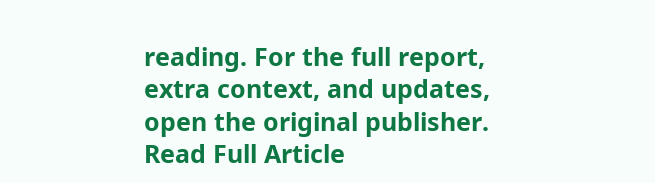reading. For the full report, extra context, and updates, open the original publisher.
Read Full Article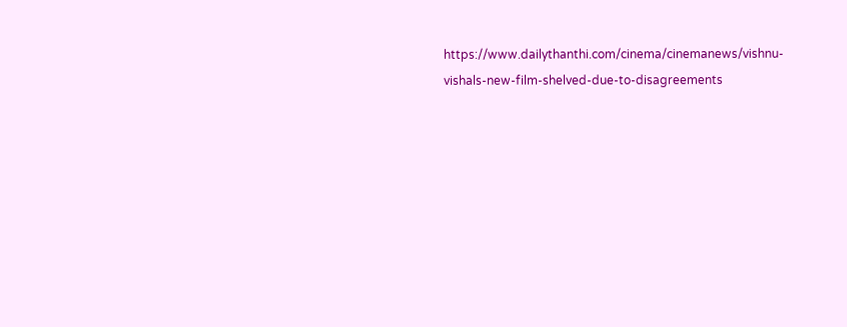https://www.dailythanthi.com/cinema/cinemanews/vishnu-vishals-new-film-shelved-due-to-disagreements